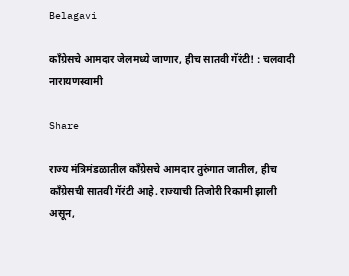Belagavi

काँग्रेसचे आमदार जेलमध्ये जाणार, हीच सातवी गॅरंटी! : चलवादी नारायणस्वामी

Share

राज्य मंत्रिमंडळातील काँग्रेसचे आमदार तुरुंगात जातील, हीच काँग्रेसची सातवी गॅरंटी आहे. राज्याची तिजोरी रिकामी झाली असून,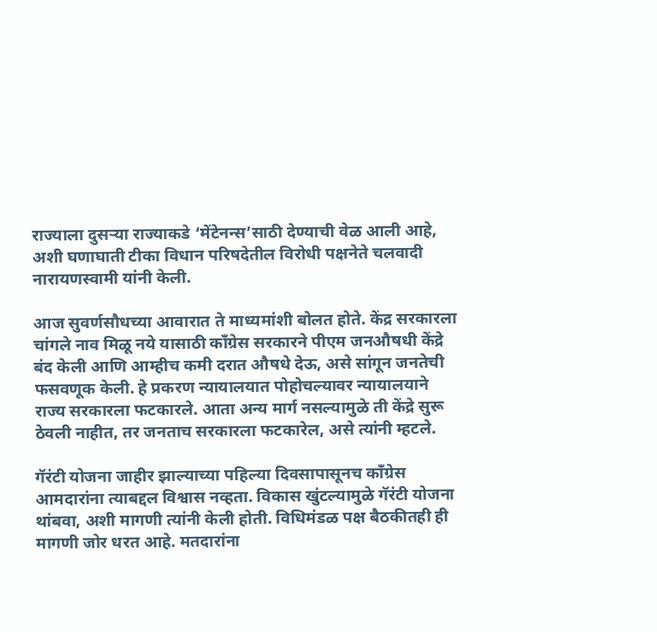राज्याला दुसऱ्या राज्याकडे ‘मेंटेनन्स’साठी देण्याची वेळ आली आहे, अशी घणाघाती टीका विधान परिषदेतील विरोधी पक्षनेते चलवादी नारायणस्वामी यांनी केली.

आज सुवर्णसौधच्या आवारात ते माध्यमांशी बोलत होते. केंद्र सरकारला चांगले नाव मिळू नये यासाठी काँग्रेस सरकारने पीएम जनऔषधी केंद्रे बंद केली आणि आम्हीच कमी दरात औषधे देऊ, असे सांगून जनतेची फसवणूक केली. हे प्रकरण न्यायालयात पोहोचल्यावर न्यायालयाने राज्य सरकारला फटकारले. आता अन्य मार्ग नसल्यामुळे ती केंद्रे सुरू ठेवली नाहीत, तर जनताच सरकारला फटकारेल, असे त्यांनी म्हटले.

गॅरंटी योजना जाहीर झाल्याच्या पहिल्या दिवसापासूनच काँग्रेस आमदारांना त्याबद्दल विश्वास नव्हता. विकास खुंटल्यामुळे गॅरंटी योजना थांबवा, अशी मागणी त्यांनी केली होती. विधिमंडळ पक्ष बैठकीतही ही मागणी जोर धरत आहे. मतदारांना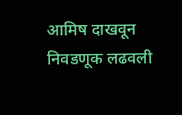आमिष दाखवून निवडणूक लढवली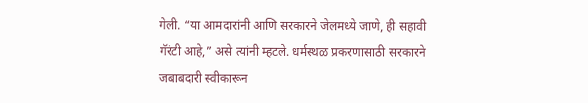गेली. “या आमदारांनी आणि सरकारने जेलमध्ये जाणे, ही सहावी गॅरंटी आहे,” असे त्यांनी म्हटले. धर्मस्थळ प्रकरणासाठी सरकारने जबाबदारी स्वीकारून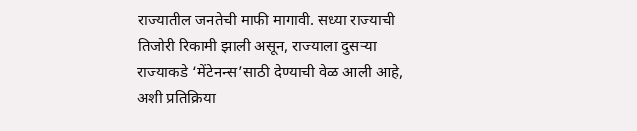राज्यातील जनतेची माफी मागावी. सध्या राज्याची तिजोरी रिकामी झाली असून, राज्याला दुसऱ्या राज्याकडे ‘मेंटेनन्स’साठी देण्याची वेळ आली आहे, अशी प्रतिक्रिया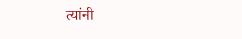त्यांनी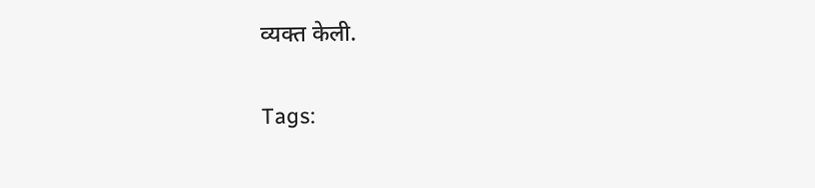व्यक्त केली.

Tags: